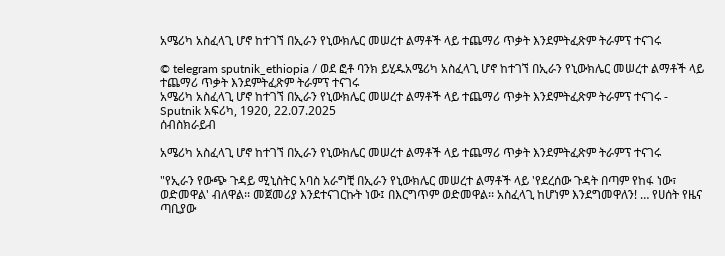አሜሪካ አስፈላጊ ሆኖ ከተገኘ በኢራን የኒውክሌር መሠረተ ልማቶች ላይ ተጨማሪ ጥቃት እንደምትፈጽም ትራምፕ ተናገሩ

© telegram sputnik_ethiopia / ወደ ፎቶ ባንክ ይሂዱአሜሪካ አስፈላጊ ሆኖ ከተገኘ በኢራን የኒውክሌር መሠረተ ልማቶች ላይ ተጨማሪ ጥቃት እንደምትፈጽም ትራምፕ ተናገሩ
አሜሪካ አስፈላጊ ሆኖ ከተገኘ በኢራን የኒውክሌር መሠረተ ልማቶች ላይ ተጨማሪ ጥቃት እንደምትፈጽም ትራምፕ ተናገሩ - Sputnik አፍሪካ, 1920, 22.07.2025
ሰብስክራይብ

አሜሪካ አስፈላጊ ሆኖ ከተገኘ በኢራን የኒውክሌር መሠረተ ልማቶች ላይ ተጨማሪ ጥቃት እንደምትፈጽም ትራምፕ ተናገሩ

"የኢራን የውጭ ጉዳይ ሚኒስትር አባስ አራግቺ በኢራን የኒውክሌር መሠረተ ልማቶች ላይ 'የደረሰው ጉዳት በጣም የከፋ ነው፣ ወድመዋል' ብለዋል፡፡ መጀመሪያ እንደተናገርኩት ነው፤ በእርግጥም ወድመዋል፡፡ አስፈላጊ ከሆነም እንደግመዋለን! … የሀሰት የዜና ጣቢያው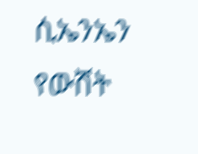ሲኤንኤን የውሸት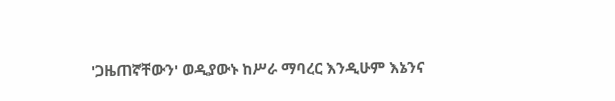'ጋዜጠኛቸውን' ወዲያውኑ ከሥራ ማባረር እንዲሁም እኔንና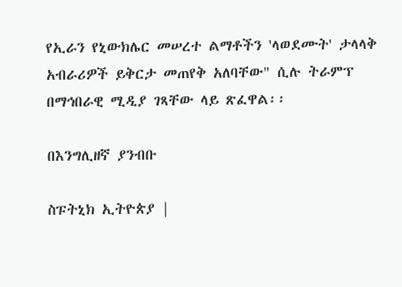የኢራን የኒውክሌር መሠረተ ልማቶችን 'ላወደሙት' ታላላቅ አብራሪዎች ይቅርታ መጠየቅ አለባቸው" ሲሉ ትራምፕ በማኅበራዊ ሚዲያ ገጻቸው ላይ ጽፈዋል፡፡

በእንግሊዘኛ ያንብቡ

ስፑትኒክ ኢትዮጵያ |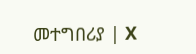መተግበሪያ | X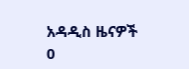አዳዲስ ዜናዎች
0